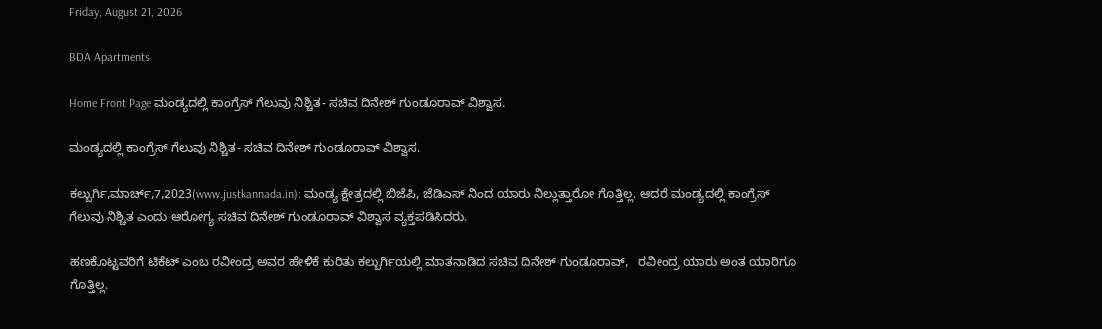Friday, August 21, 2026

BDA Apartments

Home Front Page ಮಂಡ್ಯದಲ್ಲಿ ಕಾಂಗ್ರೆಸ್ ಗೆಲುವು ನಿಶ್ಚಿತ- ಸಚಿವ ದಿನೇಶ್ ಗುಂಡೂರಾವ್ ವಿಶ್ವಾಸ.

ಮಂಡ್ಯದಲ್ಲಿ ಕಾಂಗ್ರೆಸ್ ಗೆಲುವು ನಿಶ್ಚಿತ- ಸಚಿವ ದಿನೇಶ್ ಗುಂಡೂರಾವ್ ವಿಶ್ವಾಸ.

ಕಲ್ಬುರ್ಗಿ,ಮಾರ್ಚ್,7,2023(www.justkannada.in): ಮಂಡ್ಯ ಕ್ಷೇತ್ರದಲ್ಲಿ ಬಿಜೆಪಿ, ಜೆಡಿಎಸ್ ನಿಂದ ಯಾರು ನಿಲ್ಲುತ್ತಾರೋ ಗೊತ್ತಿಲ್ಲ. ಆದರೆ ಮಂಡ್ಯದಲ್ಲಿ ಕಾಂಗ್ರೆಸ್ ಗೆಲುವು ನಿಶ್ಚಿತ ಎಂದು ಆರೋಗ್ಯ ಸಚಿವ ದಿನೇಶ್ ಗುಂಡೂರಾವ್ ವಿಶ್ವಾಸ ವ್ಯಕ್ತಪಡಿಸಿದರು.

ಹಣಕೊಟ್ಟವರಿಗೆ ಟಿಕೆಟ್ ಎಂಬ ರವೀಂದ್ರ ಅವರ ಹೇಳಿಕೆ ಕುರಿತು ಕಲ್ಬುರ್ಗಿಯಲ್ಲಿ ಮಾತನಾಡಿದ ಸಚಿವ ದಿನೇಶ್ ಗುಂಡೂರಾವ್,   ರವೀಂದ್ರ ಯಾರು ಅಂತ ಯಾರಿಗೂ ಗೊತ್ತಿಲ್ಲ.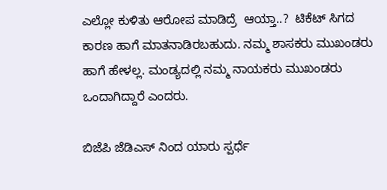ಎಲ್ಲೋ ಕುಳಿತು ಆರೋಪ ಮಾಡಿದ್ರೆ  ಆಯ್ತಾ..?  ಟಿಕೆಟ್ ಸಿಗದ ಕಾರಣ ಹಾಗೆ ಮಾತನಾಡಿರಬಹುದು. ನಮ್ಮ ಶಾಸಕರು ಮುಖಂಡರು ಹಾಗೆ ಹೇಳಲ್ಲ. ಮಂಡ್ಯದಲ್ಲಿ ನಮ್ಮ ನಾಯಕರು ಮುಖಂಡರು ಒಂದಾಗಿದ್ದಾರೆ ಎಂದರು.

ಬಿಜೆಪಿ ಜೆಡಿಎಸ್ ನಿಂದ ಯಾರು ಸ್ಪರ್ಧೆ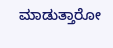ಮಾಡುತ್ತಾರೋ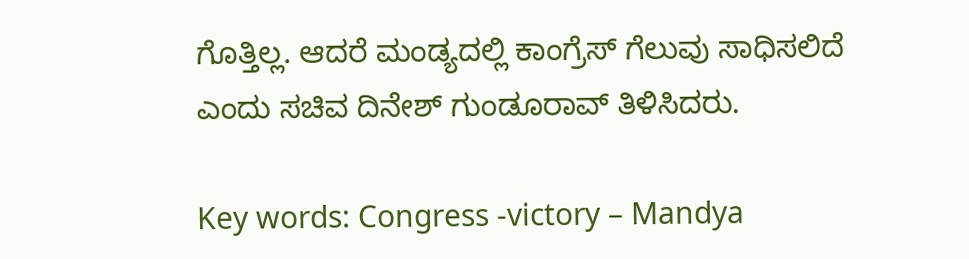ಗೊತ್ತಿಲ್ಲ. ಆದರೆ ಮಂಡ್ಯದಲ್ಲಿ ಕಾಂಗ್ರೆಸ್ ಗೆಲುವು ಸಾಧಿಸಲಿದೆ ಎಂದು ಸಚಿವ ದಿನೇಶ್ ಗುಂಡೂರಾವ್ ತಿಳಿಸಿದರು.

Key words: Congress -victory – Mandya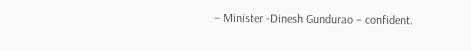– Minister -Dinesh Gundurao – confident.